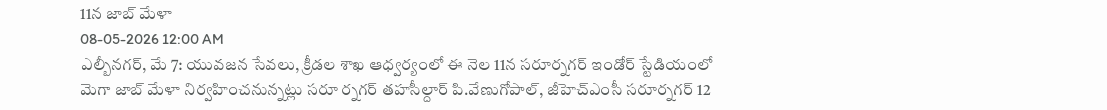11న జాబ్ మేళా
08-05-2026 12:00 AM
ఎల్బీనగర్, మే 7: యువజన సేవలు, క్రీడల శాఖ ఆధ్వర్యంలో ఈ నెల 11న సరూర్నగర్ ఇండోర్ స్టేడియంలో మెగా జాబ్ మేళా నిర్వహించనున్నట్లు సరూ ర్నగర్ తహసీల్దార్ పి.వేణుగోపాల్, జీహెచ్ఎంసీ సరూర్నగర్ 12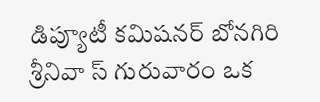డిప్యూటీ కమిషనర్ బోనగిరి శ్రీనివా స్ గురువారం ఒక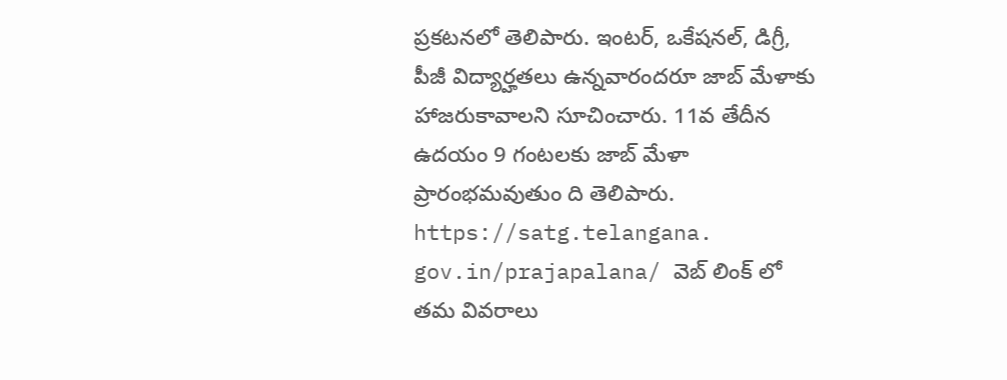ప్రకటనలో తెలిపారు. ఇంటర్, ఒకేషనల్, డిగ్రీ, పీజీ విద్యార్హతలు ఉన్నవారందరూ జాబ్ మేళాకు హాజరుకావాలని సూచించారు. 11వ తేదీన ఉదయం 9 గంటలకు జాబ్ మేళా ప్రారంభమవుతుం ది తెలిపారు. https://satg.telangana. gov.in/prajapalana/ వెబ్ లింక్ లో తమ వివరాలు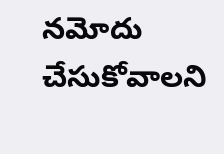నమోదు చేసుకోవాలని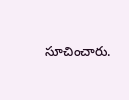సూచించారు.